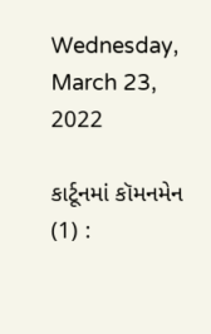Wednesday, March 23, 2022

કાર્ટૂનમાં કૉમનમેન (1) :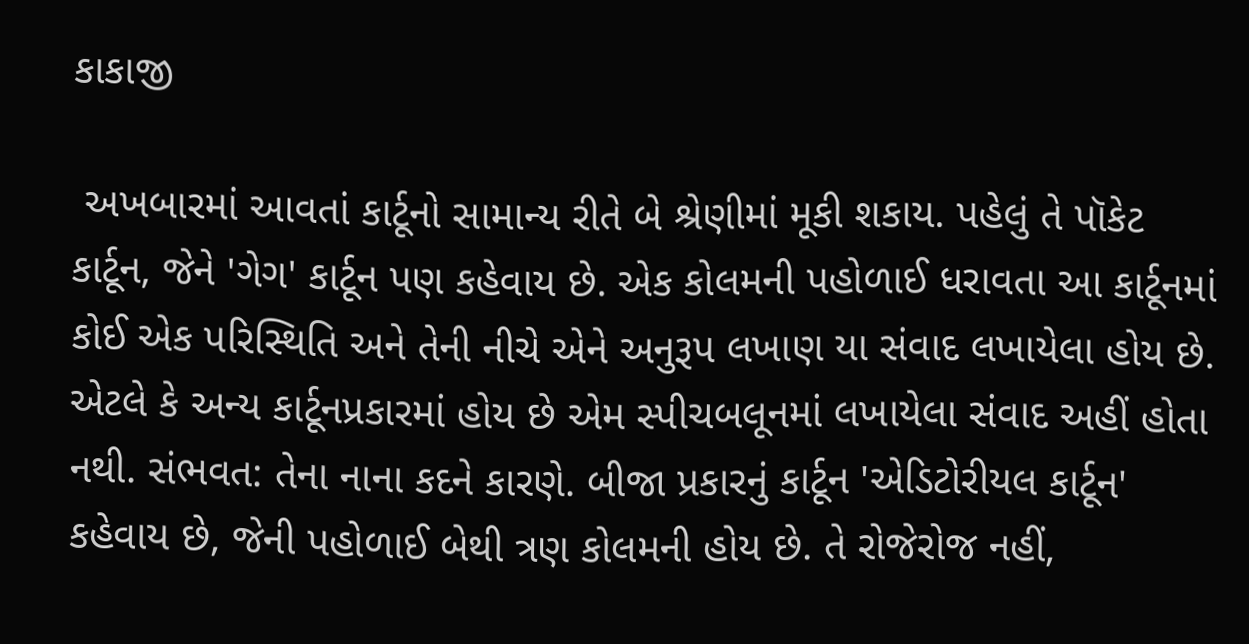કાકાજી

 અખબારમાં આવતાં કાર્ટૂનો સામાન્ય રીતે બે શ્રેણીમાં મૂકી શકાય. પહેલું તે પૉકેટ કાર્ટૂન, જેને 'ગેગ' કાર્ટૂન પણ કહેવાય છે. એક કોલમની પહોળાઈ ધરાવતા આ કાર્ટૂનમાં કોઈ એક પરિસ્થિતિ અને તેની નીચે એને અનુરૂપ લખાણ યા સંવાદ લખાયેલા હોય છે. એટલે કે અન્ય કાર્ટૂનપ્રકારમાં હોય છે એમ સ્પીચબલૂનમાં લખાયેલા સંવાદ અહીં હોતા નથી. સંભવત: તેના નાના કદને કારણે. બીજા પ્રકારનું કાર્ટૂન 'એડિટોરીયલ કાર્ટૂન' કહેવાય છે, જેની પહોળાઈ બેથી ત્રણ કોલમની હોય છે. તે રોજેરોજ નહીં,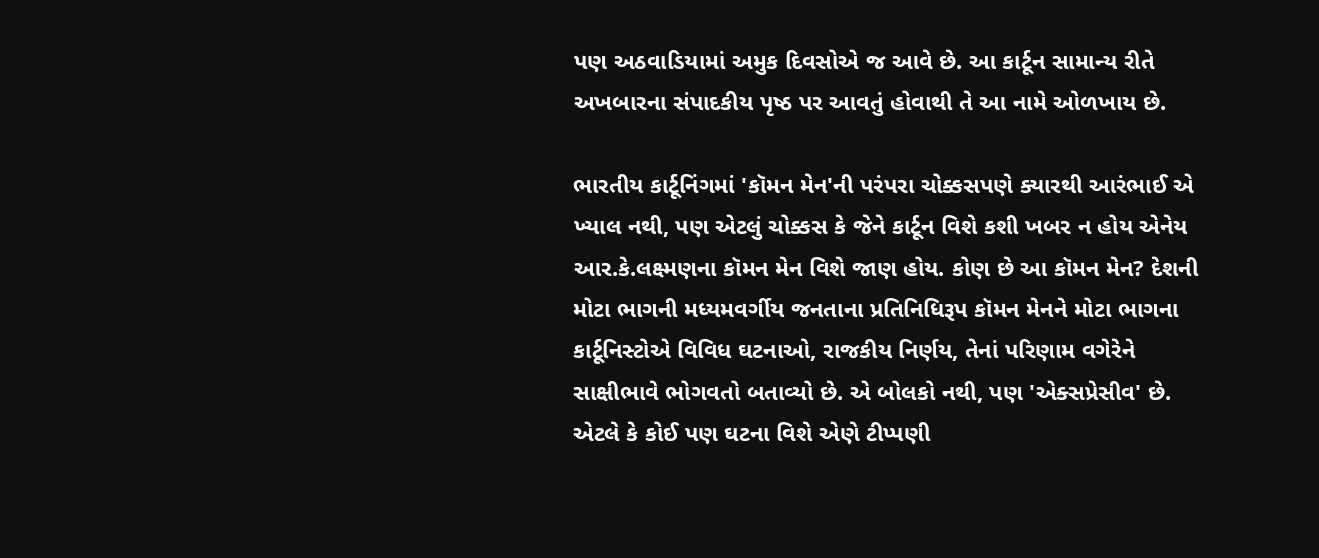પણ અઠવાડિયામાં અમુક દિવસોએ જ આવે છે. આ કાર્ટૂન સામાન્ય રીતે અખબારના સંપાદકીય પૃષ્ઠ પર આવતું હોવાથી તે આ નામે ઓળખાય છે.

ભારતીય કાર્ટૂનિંગમાં 'કૉમન મેન'ની પરંપરા ચોક્કસપણે ક્યારથી આરંભાઈ એ ખ્યાલ નથી, પણ એટલું ચોક્કસ કે જેને કાર્ટૂન વિશે કશી ખબર ન હોય એનેય આર.કે.લક્ષ્મણના કૉમન મેન વિશે જાણ હોય. કોણ છે આ કૉમન મેન? દેશની મોટા ભાગની મધ્યમવર્ગીય જનતાના પ્રતિનિધિરૂપ કૉમન મેનને મોટા ભાગના કાર્ટૂનિસ્ટોએ વિવિધ ઘટનાઓ, રાજકીય નિર્ણય, તેનાં પરિણામ વગેરેને સાક્ષીભાવે ભોગવતો બતાવ્યો છે. એ બોલકો નથી, પણ 'એક્સપ્રેસીવ' છે. એટલે કે કોઈ પણ ઘટના વિશે એણે ટીપ્પણી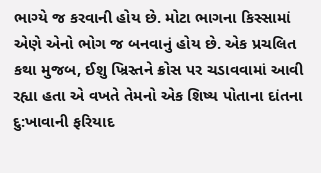ભાગ્યે જ કરવાની હોય છે. મોટા ભાગના કિસ્સામાં એણે એનો ભોગ જ બનવાનું હોય છે. એક પ્રચલિત કથા મુજબ, ઈશુ ખ્રિસ્તને ક્રોસ પર ચડાવવામાં આવી રહ્યા હતા એ વખતે તેમનો એક શિષ્ય પોતાના દાંતના દુ:ખાવાની ફરિયાદ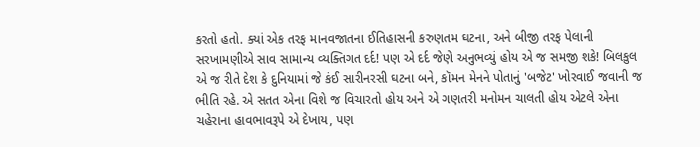કરતો હતો. ક્યાં એક તરફ માનવજાતના ઈતિહાસની કરુણતમ ઘટના, અને બીજી તરફ પેલાની સરખામણીએ સાવ સામાન્ય વ્યક્તિગત દર્દ! પણ એ દર્દ જેણે અનુભવ્યું હોય એ જ સમજી શકે! બિલકુલ એ જ રીતે દેશ કે દુનિયામાં જે કંઈ સારીનરસી ઘટના બને, કૉમન મેનને પોતાનું 'બજેટ' ખોરવાઈ જવાની જ ભીતિ રહે. એ સતત એના વિશે જ વિચારતો હોય અને એ ગણતરી મનોમન ચાલતી હોય એટલે એના ચહેરાના હાવભાવરૂપે એ દેખાય, પણ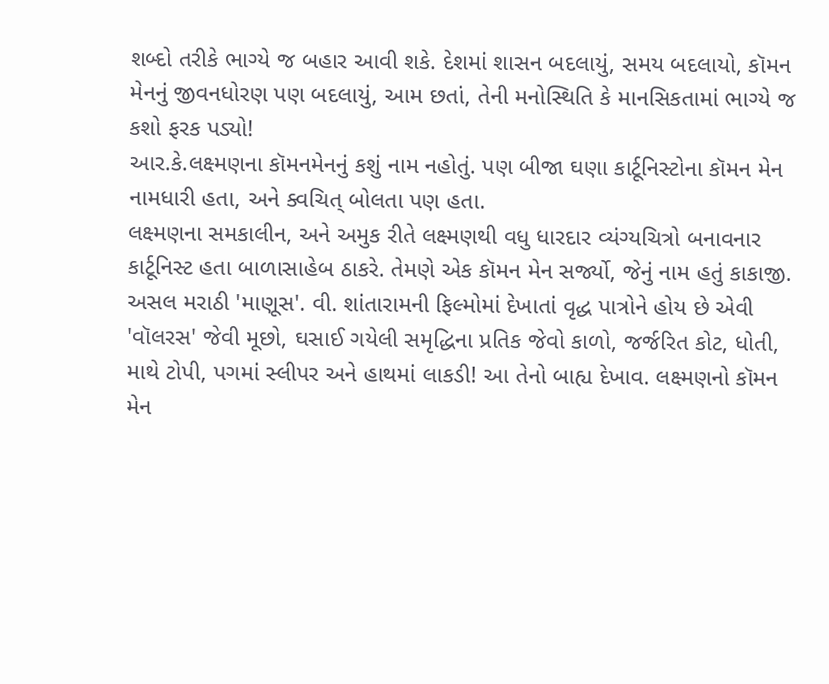શબ્દો તરીકે ભાગ્યે જ બહાર આવી શકે. દેશમાં શાસન બદલાયું, સમય બદલાયો, કૉમન મેનનું જીવનધોરણ પણ બદલાયું, આમ છતાં, તેની મનોસ્થિતિ કે માનસિકતામાં ભાગ્યે જ કશો ફરક પડ્યો!
આર.કે.લક્ષ્મણના કૉમનમેનનું કશું નામ નહોતું. પણ બીજા ઘણા કાર્ટૂનિસ્ટોના કૉમન મેન નામધારી હતા, અને ક્વચિત્ બોલતા પણ હતા.
લક્ષ્મણના સમકાલીન, અને અમુક રીતે લક્ષ્મણથી વધુ ધારદાર વ્યંગ્યચિત્રો બનાવનાર કાર્ટૂનિસ્ટ હતા બાળાસાહેબ ઠાકરે. તેમણે એક કૉમન મેન સર્જ્યો, જેનું નામ હતું કાકાજી. અસલ મરાઠી 'માણૂસ'. વી. શાંતારામની ફિલ્મોમાં દેખાતાં વૃદ્ધ પાત્રોને હોય છે એવી 'વૉલરસ' જેવી મૂછો, ઘસાઈ ગયેલી સમૃદ્ધિના પ્રતિક જેવો કાળો, જર્જરિત કોટ, ધોતી, માથે ટોપી, પગમાં સ્લીપર અને હાથમાં લાકડી! આ તેનો બાહ્ય દેખાવ. લક્ષ્મણનો કૉમન મેન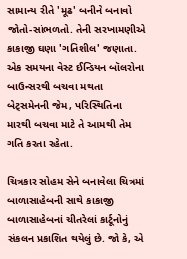સામાન્ય રીતે 'મૂઢ' બનીને બનાવો જોતો-સાંભળતો. તેની સરખામણીએ કાકાજી ઘણા 'ગતિશીલ' જણાતા. એક સમયના વેસ્ટ ઈન્ડિયન બૉલરોના બાઉન્સરથી બચવા મથતા બેટ્સમેનની જેમ, પરિસ્થિતિના મારથી બચવા માટે તે આમથી તેમ ગતિ કરતા રહેતા.

ચિત્રકાર સોહમ સેને બનાવેલા ચિત્રમાં બાળાસાહેબની સાથે કાકાજી
બાળાસાહેબનાં ચીતરેલાં કાર્ટૂનોનું સંકલન પ્રકાશિત થયેલું છે. જો કે, એ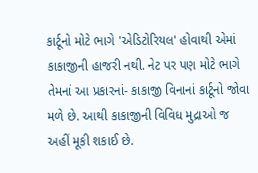કાર્ટૂનો મોટે ભાગે 'એડિટોરિયલ' હોવાથી એમાં કાકાજીની હાજરી નથી. નેટ પર પણ મોટે ભાગે તેમનાં આ પ્રકારનાં- કાકાજી વિનાનાં કાર્ટૂનો જોવા મળે છે. આથી કાકાજીની વિવિધ મુદ્રાઓ જ અહીં મૂકી શકાઈ છે.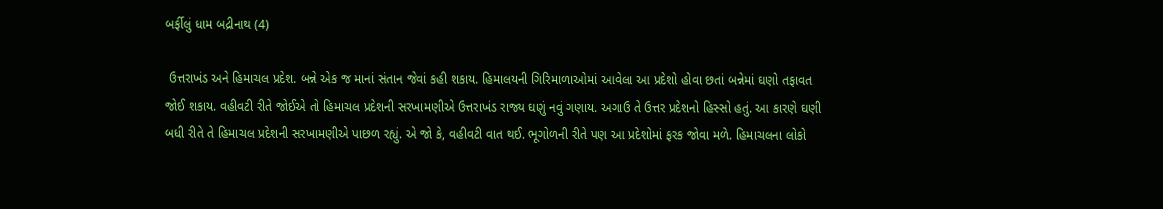બર્ફીલું ધામ બદ્રીનાથ (4)

 ઉત્તરાખંડ અને હિમાચલ પ્રદેશ. બન્ને એક જ માનાં સંતાન જેવાં કહી શકાય. હિમાલયની ગિરિમાળાઓમાં આવેલા આ પ્રદેશો હોવા છતાં બન્નેમાં ઘણો તફાવત જોઈ શકાય. વહીવટી રીતે જોઈએ તો હિમાચલ પ્રદેશની સરખામણીએ ઉત્તરાખંડ રાજ્ય ઘણું નવું ગણાય. અગાઉ તે ઉત્તર પ્રદેશનો હિસ્સો હતું. આ કારણે ઘણી બધી રીતે તે હિમાચલ પ્રદેશની સરખામણીએ પાછળ રહ્યું. એ જો કે, વહીવટી વાત થઈ. ભૂગોળની રીતે પણ આ પ્રદેશોમાં ફરક જોવા મળે. હિમાચલના લોકો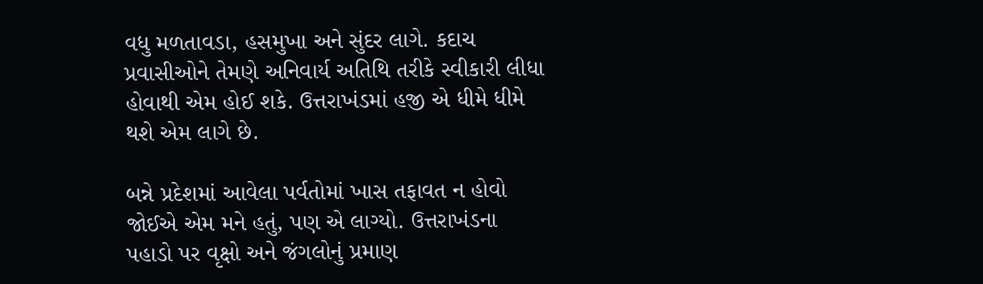વધુ મળતાવડા, હસમુખા અને સુંદર લાગે. કદાચ પ્રવાસીઓને તેમણે અનિવાર્ય અતિથિ તરીકે સ્વીકારી લીધા હોવાથી એમ હોઈ શકે. ઉત્તરાખંડમાં હજી એ ધીમે ધીમે થશે એમ લાગે છે.

બન્ને પ્રદેશમાં આવેલા પર્વતોમાં ખાસ તફાવત ન હોવો જોઈએ એમ મને હતું, પણ એ લાગ્યો. ઉત્તરાખંડના પહાડો પર વૃક્ષો અને જંગલોનું પ્રમાણ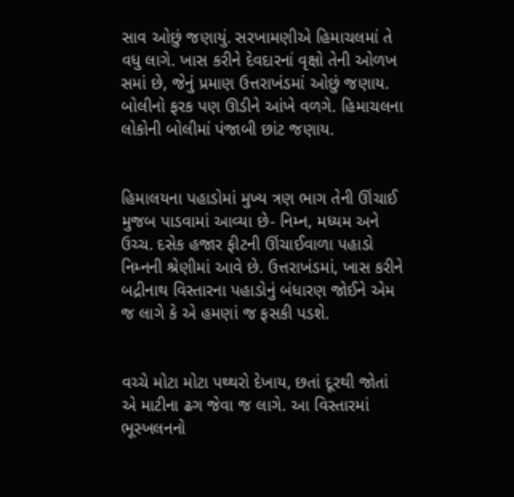સાવ ઓછું જણાયું. સરખામણીએ હિમાચલમાં તે વધુ લાગે. ખાસ કરીને દેવદારનાં વૃક્ષો તેની ઓળખ સમાં છે, જેનું પ્રમાણ ઉત્તરાખંડમાં ઓછું જણાય. બોલીનો ફરક પણ ઊડીને આંખે વળગે. હિમાચલના લોકોની બોલીમાં પંજાબી છાંટ જણાય.


હિમાલયના પહાડોમાં મુખ્ય ત્રણ ભાગ તેની ઊંચાઈ મુજબ પાડવામાં આવ્યા છે- નિમ્ન, મધ્યમ અને ઉચ્ચ. દસેક હજાર ફીટની ઊંચાઈવાળા પહાડો નિમ્નની શ્રેણીમાં આવે છે. ઉત્તરાખંડમાં, ખાસ કરીને બદ્રીનાથ વિસ્તારના પહાડોનું બંધારણ જોઈને એમ જ લાગે કે એ હમણાં જ ફસકી પડશે.


વચ્ચે મોટા મોટા પથ્થરો દેખાય, છતાં દૂરથી જોતાં એ માટીના ઢગ જેવા જ લાગે. આ વિસ્તારમાં ભૂસ્ખલનનો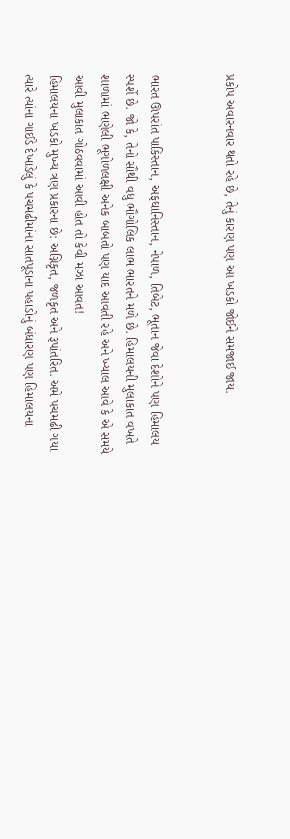પ્રકોપ અવારનવાર થતો રહે છે, તેનું કારણ પણ આ ખડકો જોઈને સમજાઈ જાય.


ભારત ઊપરાંત પાકિસ્તાન, અફઘાનિસ્તાન, નેપાળ, તિબેટ, ભૂતાન જેવા દેશોને પણ હિમાલય સ્પર્શે છે. જો કે, તેનો સૌથી વધુ ભૌગોલિક લાભ ભારતને મળે છે. હિમાલયની મુલાકાત વખતે શાળામાં ભણેલી ભૂગોળલક્ષી અનેક બાબતો પણ યાદ આવતી રહે અને ખ્યાલ આવે કે એ સમયે આવી મુલાકાત ગોઠવવામાં આવી હોત તો કેવી મઝા આવત!
હિમાલયના ખડકો મુખ્ય ત્રણ પ્રકારના છે: અગ્નિકૃત, જળકૃત અને રૂપાંતરિત. અમે પચમઢી ગયા ત્યારે ત્યાંના ગાઈડે દેખાડેલું કે પચમઢીમાંના સાતપૂડાના પહાડોનું બંધારણ પણ હિમાલયના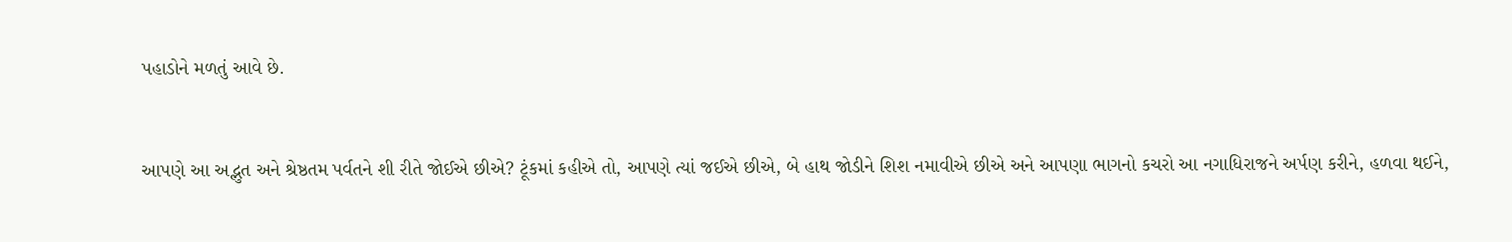પહાડોને મળતું આવે છે.


આપણે આ અદ્ભુત અને શ્રેષ્ઠતમ પર્વતને શી રીતે જોઈએ છીએ? ટૂંકમાં કહીએ તો, આપણે ત્યાં જઈએ છીએ, બે હાથ જોડીને શિશ નમાવીએ છીએ અને આપણા ભાગનો કચરો આ નગાધિરાજને અર્પણ કરીને, હળવા થઈને,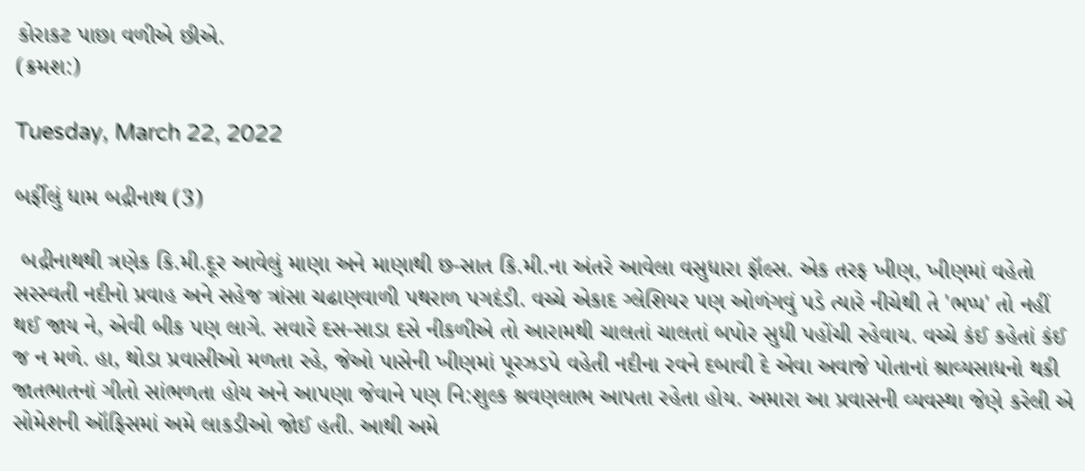કોરાકટ પાછા વળીએ છીએ.
(ક્રમશ:)

Tuesday, March 22, 2022

બર્ફીલું ધામ બદ્રીનાથ (3)

 બદ્રીનાથથી ત્રણેક કિ.મી.દૂર આવેલું માણા અને માણાથી છ-સાત કિ.મી.ના અંતરે આવેલા વસુધારા ફૉલ્સ. એક તરફ ખીણ, ખીણમાં વહેતો સરસ્વતી નદીનો પ્રવાહ અને સહેજ ત્રાંસા ચઢાણવાળી પથરાળ પગદંડી. વચ્ચે એકાદ ગ્લેશિયર પણ ઓળંગવું પડે ત્યારે નીચેથી તે 'ભપ્પ' તો નહીં થઈ જાય ને, એવી બીક પણ લાગે. સવારે દસ-સાડા દસે નીકળીએ તો આરામથી ચાલતાં ચાલતાં બપોર સુધી પહોંચી રહેવાય. વચ્ચે કંઈ કહેતાં કંઈ જ ન મળે. હા, થોડા પ્રવાસીઓ મળતા રહે, જેઓ પાસેની ખીણમાં પૂરઝડપે વહેતી નદીના રવને દબાવી દે એવા અવાજે પોતાનાં શ્રાવ્યસાધનો થકી જાતભાતનાં ગીતો સાંભળતા હોય અને આપણા જેવાને પણ નિ:શુલ્ક શ્રવણલાભ આપતા રહેતા હોય. અમારા આ પ્રવાસની વ્યવસ્થા જેણે કરેલી એ સોમેશની ઑફિસમાં અમે લાકડીઓ જોઈ હતી. આથી અમે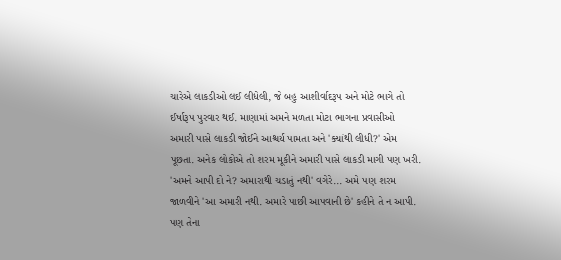ચારેએ લાકડીઓ લઈ લીધેલી, જે બહુ આશીર્વાદરૂપ અને મોટે ભાગે તો ઈર્ષારૂપ પુરવાર થઈ. માણામાં અમને મળતા મોટા ભાગના પ્રવાસીઓ અમારી પાસે લાકડી જોઈને આશ્ચર્ય પામતા અને 'ક્યાંથી લીધી?' એમ પૂછતા. અનેક લોકોએ તો શરમ મૂકીને અમારી પાસે લાકડી માગી પણ ખરી. 'અમને આપી દો ને? અમારાથી ચડાતું નથી' વગેરે... અમે પણ શરમ જાળવીને 'આ અમારી નથી. અમારે પાછી આપવાની છે' કહીને તે ન આપી. પણ તેના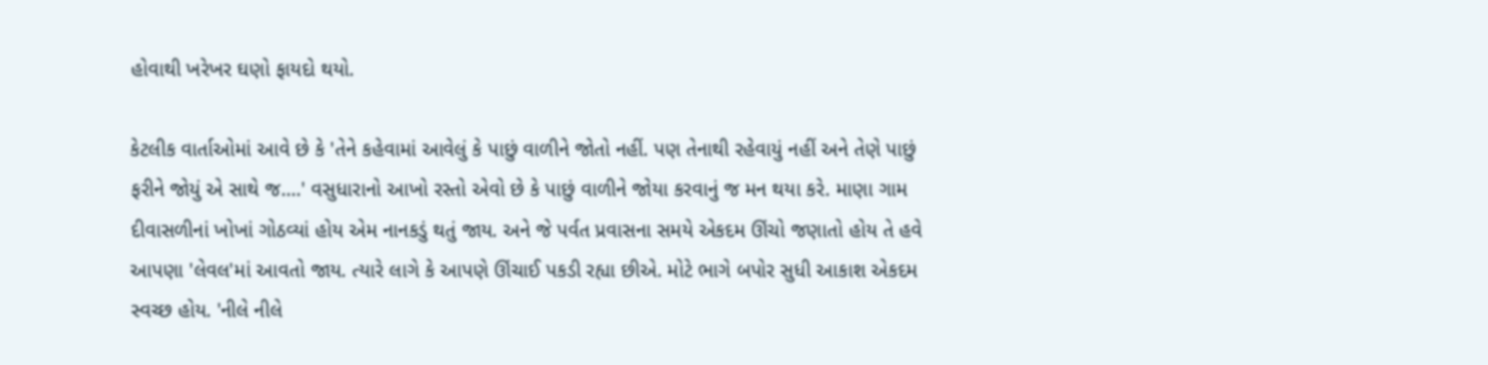હોવાથી ખરેખર ઘણો ફાયદો થયો.

કેટલીક વાર્તાઓમાં આવે છે કે 'તેને કહેવામાં આવેલું કે પાછું વાળીને જોતો નહીં. પણ તેનાથી રહેવાયું નહીં અને તેણે પાછું ફરીને જોયું એ સાથે જ....' વસુધારાનો આખો રસ્તો એવો છે કે પાછું વાળીને જોયા કરવાનું જ મન થયા કરે. માણા ગામ દીવાસળીનાં ખોખાં ગોઠવ્યાં હોય એમ નાનકડું થતું જાય. અને જે પર્વત પ્રવાસના સમયે એકદમ ઊંચો જણાતો હોય તે હવે આપણા 'લેવલ'માં આવતો જાય. ત્યારે લાગે કે આપણે ઊંચાઈ પકડી રહ્યા છીએ. મોટે ભાગે બપોર સુધી આકાશ એકદમ સ્વચ્છ હોય. 'નીલે નીલે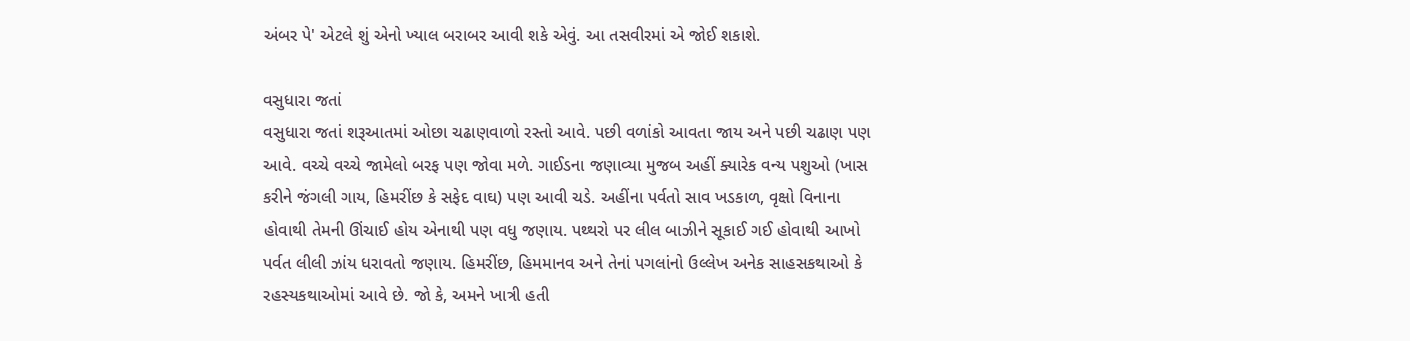અંબર પે' એટલે શું એનો ખ્યાલ બરાબર આવી શકે એવું. આ તસવીરમાં એ જોઈ શકાશે.

વસુધારા જતાં
વસુધારા જતાં શરૂઆતમાં ઓછા ચઢાણવાળો રસ્તો આવે. પછી વળાંકો આવતા જાય અને પછી ચઢાણ પણ આવે. વચ્ચે વચ્ચે જામેલો બરફ પણ જોવા મળે. ગાઈડના જણાવ્યા મુજબ અહીં ક્યારેક વન્ય પશુઓ (ખાસ કરીને જંગલી ગાય, હિમરીંછ કે સફેદ વાઘ) પણ આવી ચડે. અહીંના પર્વતો સાવ ખડકાળ, વૃક્ષો વિનાના હોવાથી તેમની ઊંચાઈ હોય એનાથી પણ વધુ જણાય. પથ્થરો પર લીલ બાઝીને સૂકાઈ ગઈ હોવાથી આખો પર્વત લીલી ઝાંય ધરાવતો જણાય. હિમરીંછ, હિમમાનવ અને તેનાં પગલાંનો ઉલ્લેખ અનેક સાહસકથાઓ કે રહસ્યકથાઓમાં આવે છે. જો કે, અમને ખાત્રી હતી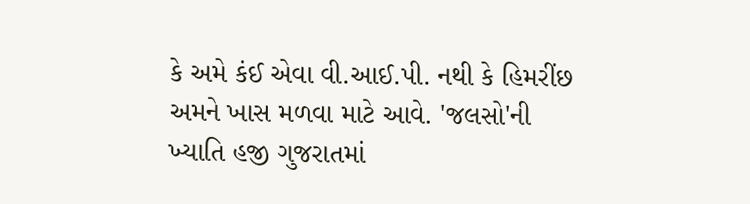કે અમે કંઈ એવા વી.આઈ.પી. નથી કે હિમરીંછ અમને ખાસ મળવા માટે આવે. 'જલસો'ની ખ્યાતિ હજી ગુજરાતમાં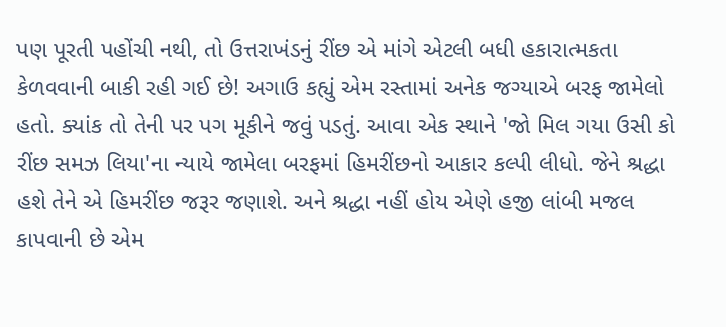પણ પૂરતી પહોંચી નથી, તો ઉત્તરાખંડનું રીંછ એ માંગે એટલી બધી હકારાત્મકતા કેળવવાની બાકી રહી ગઈ છે! અગાઉ કહ્યું એમ રસ્તામાં અનેક જગ્યાએ બરફ જામેલો હતો. ક્યાંક તો તેની પર પગ મૂકીને જવું પડતું. આવા એક સ્થાને 'જો મિલ ગયા ઉસી કો રીંછ સમઝ લિયા'ના ન્યાયે જામેલા બરફમાં હિમરીંછનો આકાર કલ્પી લીધો. જેને શ્રદ્ધા હશે તેને એ હિમરીંછ જરૂર જણાશે. અને શ્રદ્ધા નહીં હોય એણે હજી લાંબી મજલ કાપવાની છે એમ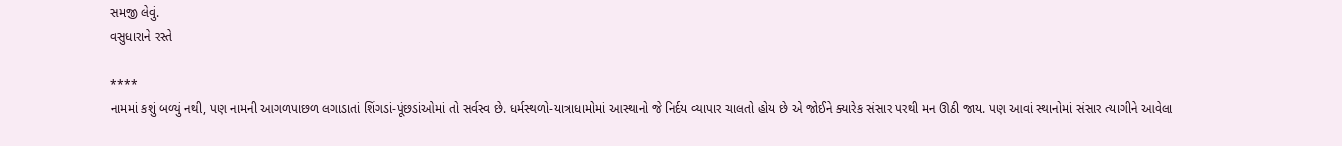સમજી લેવું.
વસુધારાને રસ્તે

****
નામમાં કશું બળ્યું નથી, પણ નામની આગળપાછળ લગાડાતાં શિંગડાં-પૂંછડાંઓમાં તો સર્વસ્વ છે. ધર્મસ્થળો-યાત્રાધામોમાં આસ્થાનો જે નિર્દય વ્યાપાર ચાલતો હોય છે એ જોઈને ક્યારેક સંસાર પરથી મન ઊઠી જાય. પણ આવાં સ્થાનોમાં સંસાર ત્યાગીને આવેલા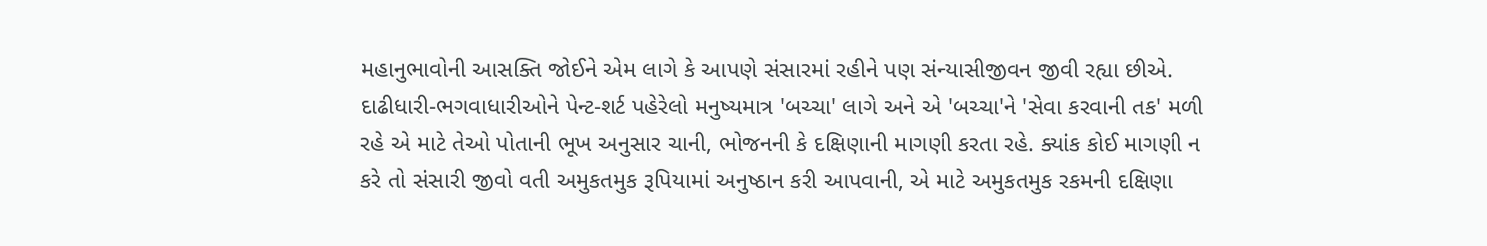મહાનુભાવોની આસક્તિ જોઈને એમ લાગે કે આપણે સંસારમાં રહીને પણ સંન્યાસીજીવન જીવી રહ્યા છીએ. દાઢીધારી-ભગવાધારીઓને પેન્ટ-શર્ટ પહેરેલો મનુષ્યમાત્ર 'બચ્ચા' લાગે અને એ 'બચ્ચા'ને 'સેવા કરવાની તક' મળી રહે એ માટે તેઓ પોતાની ભૂખ અનુસાર ચાની, ભોજનની કે દક્ષિણાની માગણી કરતા રહે. ક્યાંક કોઈ માગણી ન કરે તો સંસારી જીવો વતી અમુકતમુક રૂપિયામાં અનુષ્ઠાન કરી આપવાની, એ માટે અમુકતમુક રકમની દક્ષિણા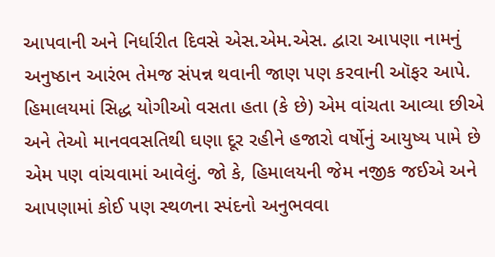આપવાની અને નિર્ધારીત દિવસે એસ.એમ.એસ. દ્વારા આપણા નામનું અનુષ્ઠાન આરંભ તેમજ સંપન્ન થવાની જાણ પણ કરવાની ઑફર આપે.
હિમાલયમાં સિદ્ધ યોગીઓ વસતા હતા (કે છે) એમ વાંચતા આવ્યા છીએ અને તેઓ માનવવસતિથી ઘણા દૂર રહીને હજારો વર્ષોનું આયુષ્ય પામે છે એમ પણ વાંચવામાં આવેલું. જો કે, હિમાલયની જેમ નજીક જઈએ અને આપણામાં કોઈ પણ સ્થળના સ્પંદનો અનુભવવા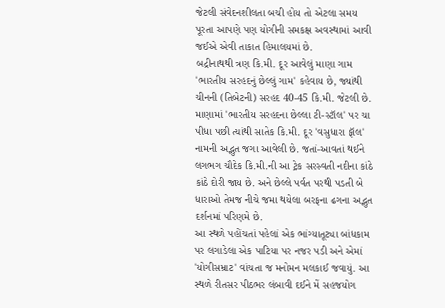જેટલી સંવેદનશીલતા બચી હોય તો એટલા સમય પૂરતા આપણે પણ યોગીની સમકક્ષ અવસ્થામાં આવી જઈએ એવી તાકાત હિમાલયમાં છે.
બદ્રીનાથથી ત્રણ કિ.મી. દૂર આવેલું માણા ગામ 'ભારતીય સરહદનું છેલ્લું ગામ' કહેવાય છે, જ્યાંથી ચીનની (તિબેટની) સરહદ 40-45 કિ.મી. જેટલી છે. માણામાં 'ભારતીય સરહદના છેલ્લા ટી-સ્ટૉલ' પર ચા પીધા પછી ત્યાંથી સાતેક કિ.મી. દૂર 'વસુધારા ફૉલ' નામની અદ્ભુત જગા આવેલી છે. જતાં-આવતાં થઈને લગભગ ચૌદેક કિ.મી.ની આ ટ્રેક સરસ્વતી નદીના કાંઠે કાંઠે દોરી જાય છે. અને છેલ્લે પર્વત પરથી પડતી બે ધારાઓ તેમજ નીચે જમા થયેલા બરફના ઢગના અદ્ભુત દર્શનમાં પરિણમે છે.
આ સ્થળે પહોંચતાં પહેલાં એક ભાંગ્યાતૂટ્યા બાંધકામ પર લગાડેલા એક પાટિયા પર નજર પડી અને એમાં 'યોગીસમ્રાટ' વાંચતા જ મનોમન મલકાઈ જવાયું. આ સ્થળે રીતસર પીઠભર લંબાવી દઈને મેં સહજયોગ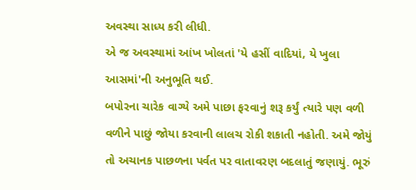અવસ્થા સાધ્ય કરી લીધી.
એ જ અવસ્થામાં આંખ ખોલતાં 'યે હસીં વાદિયાં, યે ખુલા આસમાં'ની અનુભૂતિ થઈ.
બપોરના ચારેક વાગ્યે અમે પાછા ફરવાનું શરૂ કર્યું ત્યારે પણ વળી વળીને પાછું જોયા કરવાની લાલચ રોકી શકાતી નહોતી. અમે જોયું તો અચાનક પાછળના પર્વત પર વાતાવરણ બદલાતું જણાયું. ભૂરું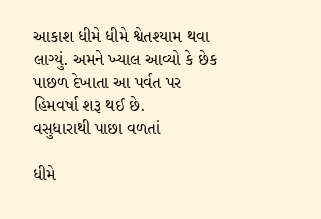આકાશ ધીમે ધીમે શ્વેતશ્યામ થવા લાગ્યું. અમને ખ્યાલ આવ્યો કે છેક પાછળ દેખાતા આ પર્વત પર હિમવર્ષા શરૂ થઈ છે.
વસુધારાથી પાછા વળતાં

ધીમે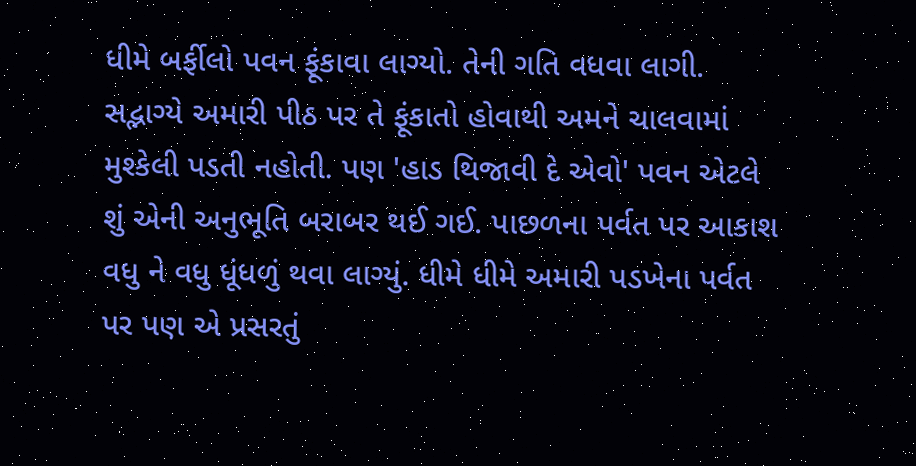ધીમે બર્ફીલો પવન ફૂંકાવા લાગ્યો. તેની ગતિ વધવા લાગી. સદ્ભાગ્યે અમારી પીઠ પર તે ફૂંકાતો હોવાથી અમને ચાલવામાં મુશ્કેલી પડતી નહોતી. પણ 'હાડ થિજાવી દે એવો' પવન એટલે શું એની અનુભૂતિ બરાબર થઈ ગઈ. પાછળના પર્વત પર આકાશ વધુ ને વધુ ધૂંધળું થવા લાગ્યું. ધીમે ધીમે અમારી પડખેના પર્વત પર પણ એ પ્રસરતું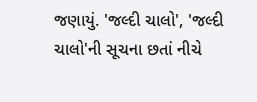જણાયું. 'જલ્દી ચાલો', 'જલ્દી ચાલો'ની સૂચના છતાં નીચે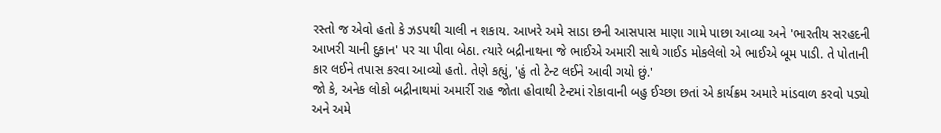રસ્તો જ એવો હતો કે ઝડપથી ચાલી ન શકાય. આખરે અમે સાડા છની આસપાસ માણા ગામે પાછા આવ્યા અને 'ભારતીય સરહદની આખરી ચાની દુકાન' પર ચા પીવા બેઠા. ત્યારે બદ્રીનાથના જે ભાઈએ અમારી સાથે ગાઈડ મોકલેલો એ ભાઈએ બૂમ પાડી. તે પોતાની કાર લઈને તપાસ કરવા આવ્યો હતો. તેણે કહ્યું, 'હું તો ટેન્ટ લઈને આવી ગયો છું.'
જો કે, અનેક લોકો બદ્રીનાથમાં અમાર્રી રાહ જોતા હોવાથી ટેન્ટમાં રોકાવાની બહુ ઈચ્છા છતાં એ કાર્યક્રમ અમારે માંડવાળ કરવો પડ્યો અને અમે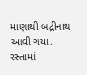માણાથી બદ્રીનાથ આવી ગયા. રસ્તામાં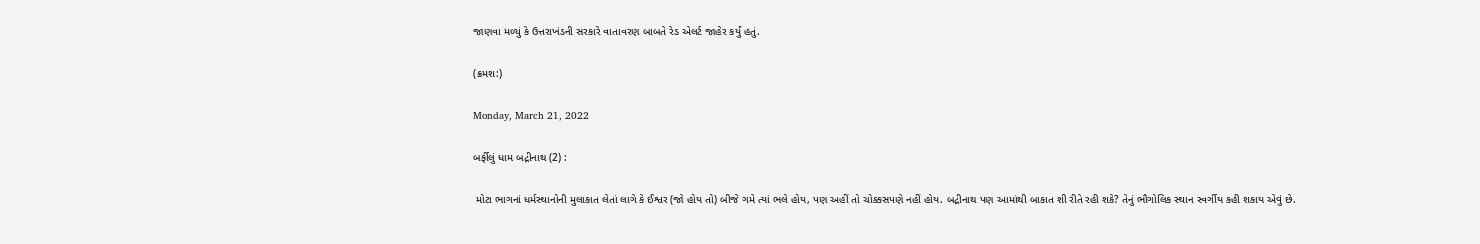જાણવા મળ્યું કે ઉત્તરાખંડની સરકારે વાતાવરણ બાબતે રેડ એલર્ટ જાહેર કર્યું હતું.

(ક્રમશ:)

Monday, March 21, 2022

બર્ફીલું ધામ બદ્રીનાથ (2) :

 મોટા ભાગનાં ધર્મસ્થાનોની મુલાકાત લેતાં લાગે કે ઈશ્વર (જો હોય તો) બીજે ગમે ત્યાં ભલે હોય, પણ અહીં તો ચોક્કસપણે નહીં હોય. બદ્રીનાથ પણ આમાંથી બાકાત શી રીતે રહી શકે? તેનું ભૌગોલિક સ્થાન સ્વર્ગીય કહી શકાય એવું છે.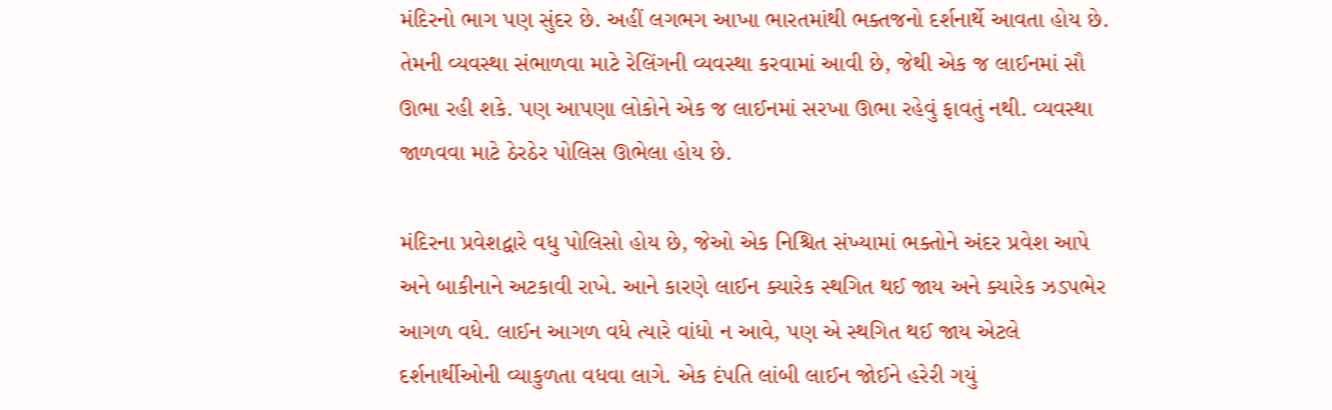મંદિરનો ભાગ પણ સુંદર છે. અહીં લગભગ આખા ભારતમાંથી ભક્તજનો દર્શનાર્થે આવતા હોય છે. તેમની વ્યવસ્થા સંભાળવા માટે રેલિંગની વ્યવસ્થા કરવામાં આવી છે, જેથી એક જ લાઈનમાં સૌ ઊભા રહી શકે. પણ આપણા લોકોને એક જ લાઈનમાં સરખા ઊભા રહેવું ફાવતું નથી. વ્યવસ્થા જાળવવા માટે ઠેરઠેર પોલિસ ઊભેલા હોય છે.

મંદિરના પ્રવેશદ્વારે વધુ પોલિસો હોય છે, જેઓ એક નિશ્ચિત સંખ્યામાં ભક્તોને અંદર પ્રવેશ આપે અને બાકીનાને અટકાવી રાખે. આને કારણે લાઈન ક્યારેક સ્થગિત થઈ જાય અને ક્યારેક ઝડપભેર આગળ વધે. લાઈન આગળ વધે ત્યારે વાંધો ન આવે, પણ એ સ્થગિત થઈ જાય એટલે દર્શનાર્થીઓની વ્યાકુળતા વધવા લાગે. એક દંપતિ લાંબી લાઈન જોઈને હરેરી ગયું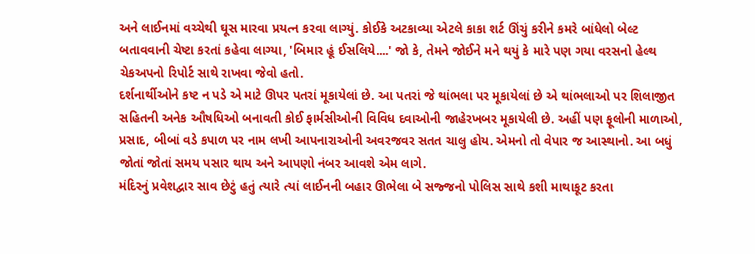અને લાઈનમાં વચ્ચેથી ઘૂસ મારવા પ્રયત્ન કરવા લાગ્યું. કોઈકે અટકાવ્યા એટલે કાકા શર્ટ ઊંચું કરીને કમરે બાંધેલો બેલ્ટ બતાવવાની ચેષ્ટા કરતાં કહેવા લાગ્યા, 'બિમાર હૂં ઈસલિયે....' જો કે, તેમને જોઈને મને થયું કે મારે પણ ગયા વરસનો હેલ્થ ચેકઅપનો રિપોર્ટ સાથે રાખવા જેવો હતો.
દર્શનાર્થીઓને કષ્ટ ન પડે એ માટે ઊપર પતરાં મૂકાયેલાં છે. આ પતરાં જે થાંભલા પર મૂકાયેલાં છે એ થાંભલાઓ પર શિલાજીત સહિતની અનેક ઔષધિઓ બનાવતી કોઈ ફાર્મસીઓની વિવિધ દવાઓની જાહેરખબર મૂકાયેલી છે. અહીં પણ ફૂલોની માળાઓ, પ્રસાદ, બીબાં વડે કપાળ પર નામ લખી આપનારાઓની અવરજવર સતત ચાલુ હોય. એમનો તો વેપાર જ આસ્થાનો. આ બધું જોતાં જોતાં સમય પસાર થાય અને આપણો નંબર આવશે એમ લાગે.
મંદિરનું પ્રવેશદ્વાર સાવ છેટું હતું ત્યારે ત્યાં લાઈનની બહાર ઊભેલા બે સજ્જનો પોલિસ સાથે કશી માથાકૂટ કરતા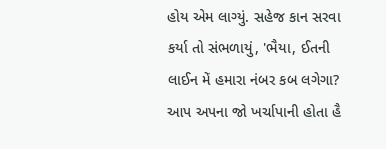હોય એમ લાગ્યું. સહેજ કાન સરવા કર્યા તો સંભળાયું, 'ભૈયા, ઈતની લાઈન મેં હમારા નંબર કબ લગેગા? આપ અપના જો ખર્ચાપાની હોતા હૈ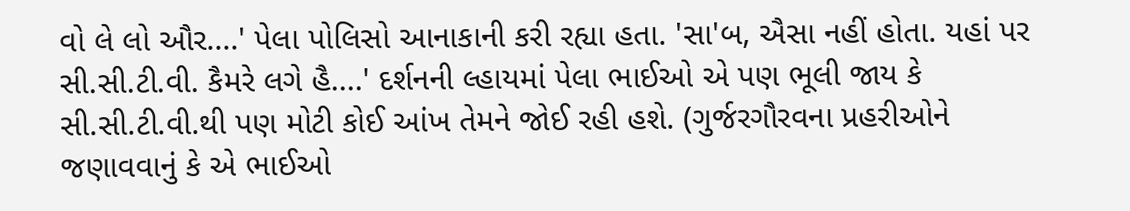વો લે લો ઔર....' પેલા પોલિસો આનાકાની કરી રહ્યા હતા. 'સા'બ, ઐસા નહીં હોતા. યહાં પર સી.સી.ટી.વી. કૈમરે લગે હૈ....' દર્શનની લ્હાયમાં પેલા ભાઈઓ એ પણ ભૂલી જાય કે સી.સી.ટી.વી.થી પણ મોટી કોઈ આંખ તેમને જોઈ રહી હશે. (ગુર્જરગૌરવના પ્રહરીઓને જણાવવાનું કે એ ભાઈઓ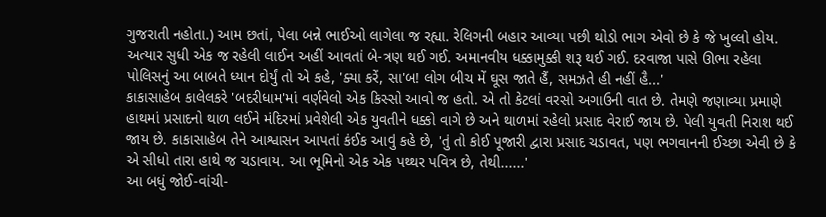ગુજરાતી નહોતા.) આમ છતાં, પેલા બન્ને ભાઈઓ લાગેલા જ રહ્યા. રેલિગની બહાર આવ્યા પછી થોડો ભાગ એવો છે કે જે ખુલ્લો હોય. અત્યાર સુધી એક જ રહેલી લાઈન અહીં આવતાં બે-ત્રણ થઈ ગઈ. અમાનવીય ધક્કામુક્કી શરૂ થઈ ગઈ. દરવાજા પાસે ઊભા રહેલા પોલિસનું આ બાબતે ધ્યાન દોર્યું તો એ કહે, 'ક્યા કરેં, સા'બ! લોગ બીચ મેં ઘૂસ જાતે હૈં, સમઝતે હી નહીં હૈ...'
કાકાસાહેબ કાલેલકરે 'બદરીધામ'માં વર્ણવેલો એક કિસ્સો આવો જ હતો. એ તો કેટલાં વરસો અગાઉની વાત છે. તેમણે જણાવ્યા પ્રમાણે હાથમાં પ્રસાદનો થાળ લઈને મંદિરમાં પ્રવેશેલી એક યુવતીને ધક્કો વાગે છે અને થાળમાં રહેલો પ્રસાદ વેરાઈ જાય છે. પેલી યુવતી નિરાશ થઈ જાય છે. કાકાસાહેબ તેને આશ્વાસન આપતાં કંઈક આવું કહે છે, 'તું તો કોઈ પૂજારી દ્વારા પ્રસાદ ચડાવત, પણ ભગવાનની ઈચ્છા એવી છે કે એ સીધો તારા હાથે જ ચડાવાય. આ ભૂમિનો એક એક પથ્થર પવિત્ર છે, તેથી......'
આ બધું જોઈ-વાંચી-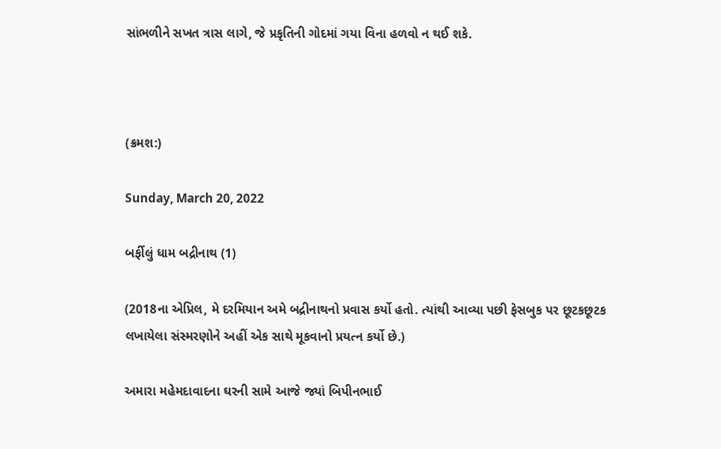સાંભળીને સખત ત્રાસ લાગે, જે પ્રકૃતિની ગોદમાં ગયા વિના હળવો ન થઈ શકે.



(ક્રમશ:)

Sunday, March 20, 2022

બર્ફીલું ધામ બદ્રીનાથ (1)

(2018ના એપ્રિલ, મે દરમિયાન અમે બદ્રીનાથનો પ્રવાસ કર્યો હતો. ત્યાંથી આવ્યા પછી ફેસબુક પર છૂટકછૂટક લખાયેલા સંસ્મરણોને અહીં એક સાથે મૂકવાનો પ્રયત્ન કર્યો છે.)

અમારા મહેમદાવાદના ઘરની સામે આજે જ્યાં બિપીનભાઈ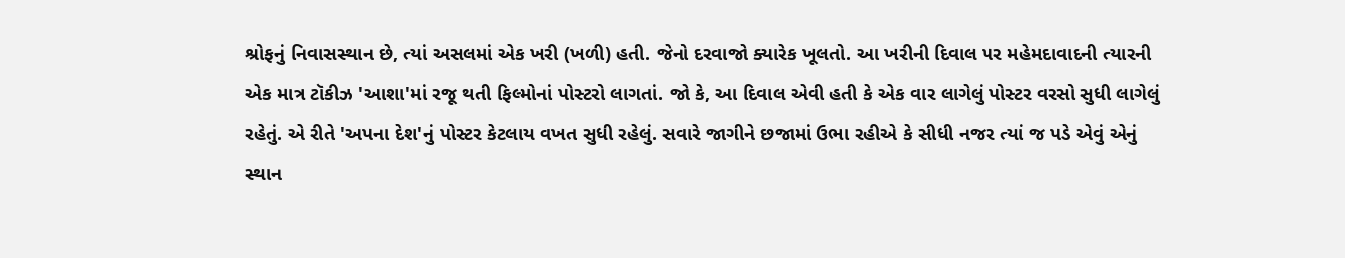શ્રોફનું નિવાસસ્થાન છે, ત્યાં અસલમાં એક ખરી (ખળી) હતી. જેનો દરવાજો ક્યારેક ખૂલતો. આ ખરીની દિવાલ પર મહેમદાવાદની ત્યારની એક માત્ર ટૉકીઝ 'આશા'માં રજૂ થતી ફિલ્મોનાં પોસ્ટરો લાગતાં. જો કે, આ દિવાલ એવી હતી કે એક વાર લાગેલું પોસ્ટર વરસો સુધી લાગેલું રહેતું. એ રીતે 'અપના દેશ'નું પોસ્ટર કેટલાય વખત સુધી રહેલું. સવારે જાગીને છજામાં ઉભા રહીએ કે સીધી નજર ત્યાં જ પડે એવું એનું સ્થાન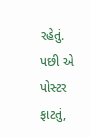રહેતું. પછી એ પોસ્ટર ફાટતું,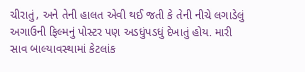ચીરાતું, અને તેની હાલત એવી થઈ જતી કે તેની નીચે લગાડેલું અગાઉની ફિલ્મનું પોસ્ટર પણ અડધુંપડધું દેખાતું હોય. મારી સાવ બાલ્યાવસ્થામાં કેટલાંક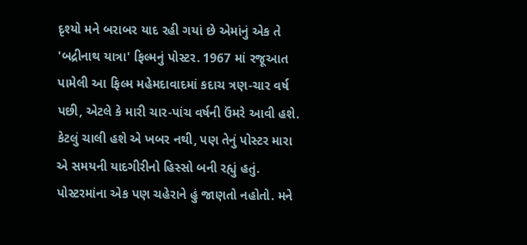દૃશ્યો મને બરાબર યાદ રહી ગયાં છે એમાંનું એક તે 'બદ્રીનાથ યાત્રા' ફિલ્મનું પોસ્ટર. 1967 માં રજૂઆત પામેલી આ ફિલ્મ મહેમદાવાદમાં કદાચ ત્રણ-ચાર વર્ષ પછી, એટલે કે મારી ચાર-પાંચ વર્ષની ઉંમરે આવી હશે. કેટલું ચાલી હશે એ ખબર નથી, પણ તેનું પોસ્ટર મારા એ સમયની યાદગીરીનો હિસ્સો બની રહ્યું હતું. પોસ્ટરમાંના એક પણ ચહેરાને હું જાણતો નહોતો. મને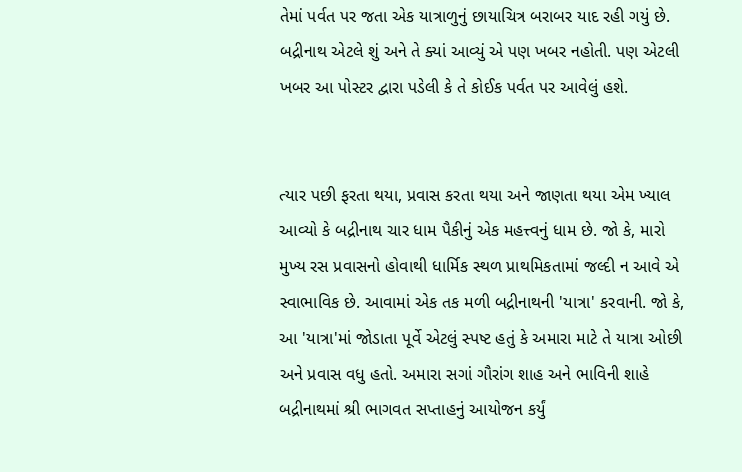તેમાં પર્વત પર જતા એક યાત્રાળુનું છાયાચિત્ર બરાબર યાદ રહી ગયું છે. બદ્રીનાથ એટલે શું અને તે ક્યાં આવ્યું એ પણ ખબર નહોતી. પણ એટલી ખબર આ પોસ્ટર દ્વારા પડેલી કે તે કોઈક પર્વત પર આવેલું હશે.


ત્યાર પછી ફરતા થયા, પ્રવાસ કરતા થયા અને જાણતા થયા એમ ખ્યાલ આવ્યો કે બદ્રીનાથ ચાર ધામ પૈકીનું એક મહત્ત્વનું ધામ છે. જો કે, મારો મુખ્ય રસ પ્રવાસનો હોવાથી ધાર્મિક સ્થળ પ્રાથમિકતામાં જલ્દી ન આવે એ સ્વાભાવિક છે. આવામાં એક તક મળી બદ્રીનાથની 'યાત્રા' કરવાની. જો કે, આ 'યાત્રા'માં જોડાતા પૂર્વે એટલું સ્પષ્ટ હતું કે અમારા માટે તે યાત્રા ઓછી અને પ્રવાસ વધુ હતો. અમારા સગાં ગૌરાંગ શાહ અને ભાવિની શાહે બદ્રીનાથમાં શ્રી ભાગવત સપ્તાહનું આયોજન કર્યું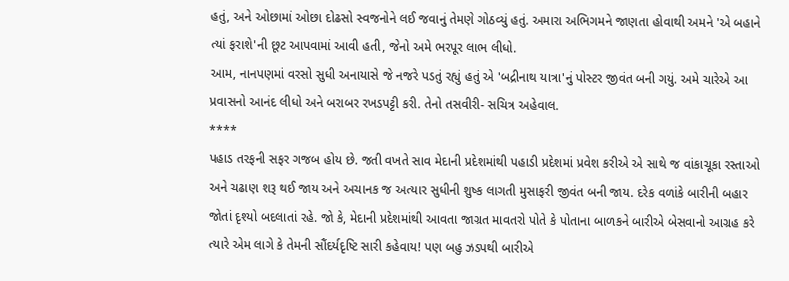હતું, અને ઓછામાં ઓછા દોઢસો સ્વજનોને લઈ જવાનું તેમણે ગોઠવ્યું હતું. અમારા અભિગમને જાણતા હોવાથી અમને 'એ બહાને ત્યાં ફરાશે'ની છૂટ આપવામાં આવી હતી, જેનો અમે ભરપૂર લાભ લીધો.
આમ, નાનપણમાં વરસો સુધી અનાયાસે જે નજરે પડતું રહ્યું હતું એ 'બદ્રીનાથ યાત્રા'નું પોસ્ટર જીવંત બની ગયું. અમે ચારેએ આ પ્રવાસનો આનંદ લીધો અને બરાબર રખડપટ્ટી કરી. તેનો તસવીરી- સચિત્ર અહેવાલ.
****
પહાડ તરફની સફર ગજબ હોય છે. જતી વખતે સાવ મેદાની પ્રદેશમાંથી પહાડી પ્રદેશમાં પ્રવેશ કરીએ એ સાથે જ વાંકાચૂકા રસ્તાઓ અને ચઢાણ શરૂ થઈ જાય અને અચાનક જ અત્યાર સુધીની શુષ્ક લાગતી મુસાફરી જીવંત બની જાય. દરેક વળાંકે બારીની બહાર જોતાં દૃશ્યો બદલાતાં રહે. જો કે, મેદાની પ્રદેશમાંથી આવતા જાગ્રત માવતરો પોતે કે પોતાના બાળકને બારીએ બેસવાનો આગ્રહ કરે ત્યારે એમ લાગે કે તેમની સૌંદર્યદૃષ્ટિ સારી કહેવાય! પણ બહુ ઝડપથી બારીએ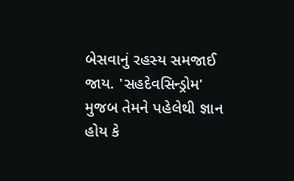બેસવાનું રહસ્ય સમજાઈ જાય. 'સહદેવસિન્ડ્રોમ' મુજબ તેમને પહેલેથી જ્ઞાન હોય કે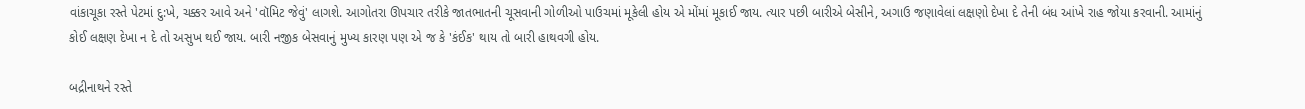વાંકાચૂકા રસ્તે પેટમાં દુ:ખે, ચક્કર આવે અને 'વૉમિટ જેવું' લાગશે. આગોતરા ઊપચાર તરીકે જાતભાતની ચૂસવાની ગોળીઓ પાઉચમાં મૂકેલી હોય એ મોંમાં મૂકાઈ જાય. ત્યાર પછી બારીએ બેસીને, અગાઉ જણાવેલાં લક્ષણો દેખા દે તેની બંધ આંખે રાહ જોયા કરવાની. આમાંનું કોઈ લક્ષણ દેખા ન દે તો અસુખ થઈ જાય. બારી નજીક બેસવાનું મુખ્ય કારણ પણ એ જ કે 'કંઈક' થાય તો બારી હાથવગી હોય.

બદ્રીનાથને રસ્તે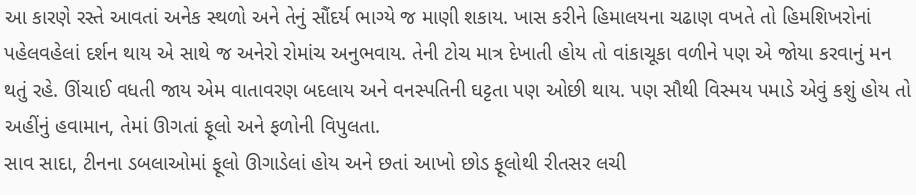આ કારણે રસ્તે આવતાં અનેક સ્થળો અને તેનું સૌંદર્ય ભાગ્યે જ માણી શકાય. ખાસ કરીને હિમાલયના ચઢાણ વખતે તો હિમશિખરોનાં પહેલવહેલાં દર્શન થાય એ સાથે જ અનેરો રોમાંચ અનુભવાય. તેની ટોચ માત્ર દેખાતી હોય તો વાંકાચૂકા વળીને પણ એ જોયા કરવાનું મન થતું રહે. ઊંચાઈ વધતી જાય એમ વાતાવરણ બદલાય અને વનસ્પતિની ઘટ્ટતા પણ ઓછી થાય. પણ સૌથી વિસ્મય પમાડે એવું કશું હોય તો અહીંનું હવામાન, તેમાં ઊગતાં ફૂલો અને ફળોની વિપુલતા.
સાવ સાદા, ટીનના ડબલાઓમાં ફૂલો ઊગાડેલાં હોય અને છતાં આખો છોડ ફૂલોથી રીતસર લચી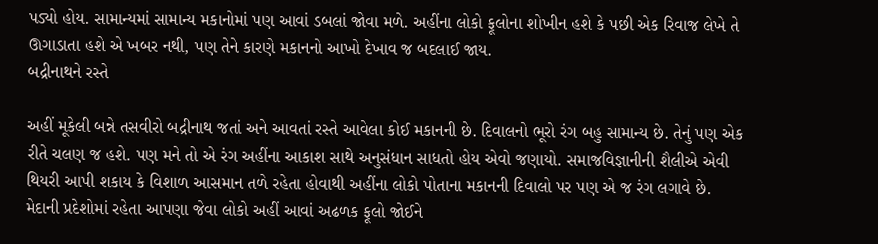પડ્યો હોય. સામાન્યમાં સામાન્ય મકાનોમાં પણ આવાં ડબલાં જોવા મળે. અહીંના લોકો ફૂલોના શોખીન હશે કે પછી એક રિવાજ લેખે તે ઊગાડાતા હશે એ ખબર નથી, પણ તેને કારણે મકાનનો આખો દેખાવ જ બદલાઈ જાય.
બદ્રીનાથને રસ્તે

અહીં મૂકેલી બન્ને તસવીરો બદ્રીનાથ જતાં અને આવતાં રસ્તે આવેલા કોઈ મકાનની છે. દિવાલનો ભૂરો રંગ બહુ સામાન્ય છે. તેનું પણ એક રીતે ચલણ જ હશે. પણ મને તો એ રંગ અહીંના આકાશ સાથે અનુસંધાન સાધતો હોય એવો જણાયો. સમાજવિજ્ઞાનીની શૈલીએ એવી થિયરી આપી શકાય કે વિશાળ આસમાન તળે રહેતા હોવાથી અહીંના લોકો પોતાના મકાનની દિવાલો પર પણ એ જ રંગ લગાવે છે.
મેદાની પ્રદેશોમાં રહેતા આપણા જેવા લોકો અહીં આવાં અઢળક ફૂલો જોઈને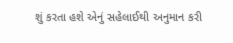શું કરતા હશે એનું સહેલાઈથી અનુમાન કરી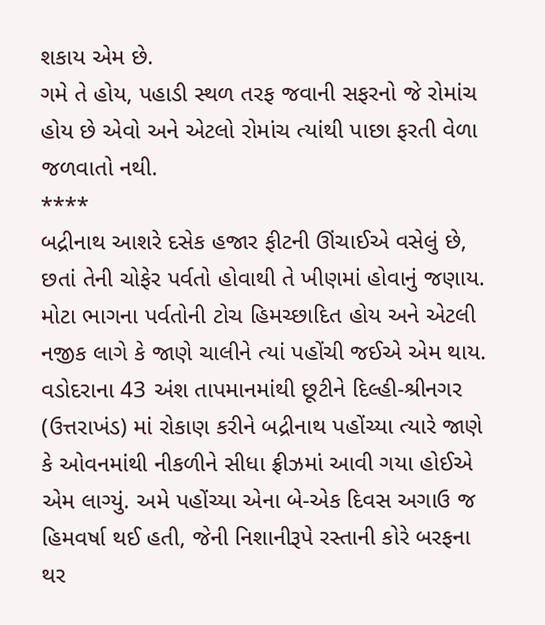શકાય એમ છે.
ગમે તે હોય, પહાડી સ્થળ તરફ જવાની સફરનો જે રોમાંચ હોય છે એવો અને એટલો રોમાંચ ત્યાંથી પાછા ફરતી વેળા જળવાતો નથી.
****
બદ્રીનાથ આશરે દસેક હજાર ફીટની ઊંચાઈએ વસેલું છે, છતાં તેની ચોફેર પર્વતો હોવાથી તે ખીણમાં હોવાનું જણાય. મોટા ભાગના પર્વતોની ટોચ હિમચ્છાદિત હોય અને એટલી નજીક લાગે કે જાણે ચાલીને ત્યાં પહોંચી જઈએ એમ થાય.
વડોદરાના 43 અંશ તાપમાનમાંથી છૂટીને દિલ્હી-શ્રીનગર (ઉત્તરાખંડ) માં રોકાણ કરીને બદ્રીનાથ પહોંચ્યા ત્યારે જાણે કે ઓવનમાંથી નીકળીને સીધા ફ્રીઝમાં આવી ગયા હોઈએ એમ લાગ્યું. અમે પહોંચ્યા એના બે-એક દિવસ અગાઉ જ હિમવર્ષા થઈ હતી, જેની નિશાનીરૂપે રસ્તાની કોરે બરફના થર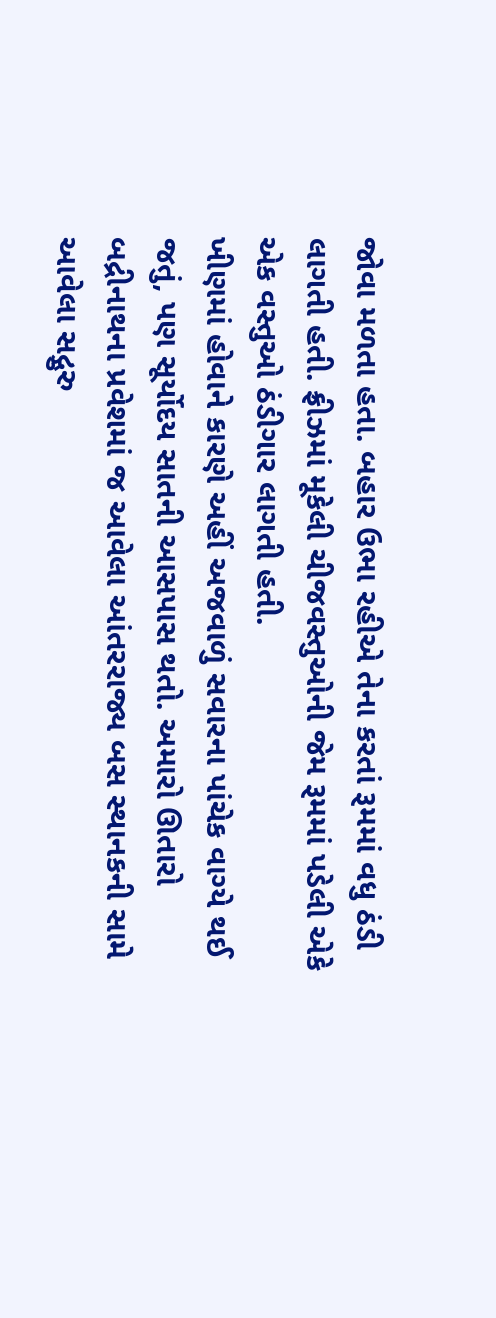જોવા મળતા હતા. બહાર ઉભા રહીએ તેના કરતાં રૂમમાં વધુ ઠંડી લાગતી હતી. ફ્રીઝમાં મૂકેલી ચીજવસ્તુઓની જેમ રૂમમાં પડેલી એકે એક વસ્તુઓ ઠંડીગાર લાગતી હતી.
ખીણમાં હોવાને કારણે અહીં અજવાળું સવારના પાંચેક વાગ્યે થઈ જતું, પણ સૂર્યોદય સાતની આસપાસ થતો. અમારો ઊતારો બદ્રીનાથના પ્રવેશમાં જ આવેલા આંતરરાજ્ય બસ સ્થાનકની સામે આવેલા સદ્ગુરુ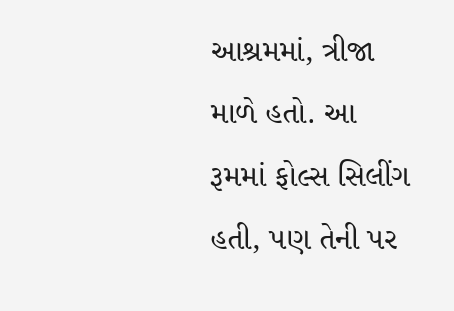આશ્રમમાં, ત્રીજા માળે હતો. આ રૂમમાં ફોલ્સ સિલીંગ હતી, પણ તેની પર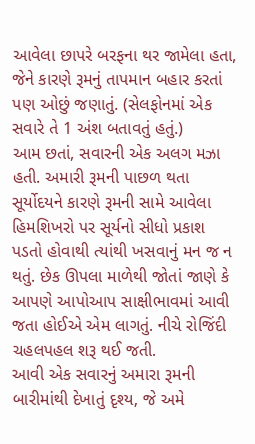આવેલા છાપરે બરફના થર જામેલા હતા, જેને કારણે રૂમનું તાપમાન બહાર કરતાં પણ ઓછું જણાતું. (સેલફોનમાં એક સવારે તે 1 અંશ બતાવતું હતું.)
આમ છતાં, સવારની એક અલગ મઝા હતી. અમારી રૂમની પાછળ થતા સૂર્યોદયને કારણે રૂમની સામે આવેલા હિમશિખરો પર સૂર્યનો સીધો પ્રકાશ પડતો હોવાથી ત્યાંથી ખસવાનું મન જ ન થતું. છેક ઊપલા માળેથી જોતાં જાણે કે આપણે આપોઆપ સાક્ષીભાવમાં આવી જતા હોઈએ એમ લાગતું. નીચે રોજિંદી ચહલપહલ શરૂ થઈ જતી.
આવી એક સવારનું અમારા રૂમની બારીમાંથી દેખાતું દૃશ્ય, જે અમે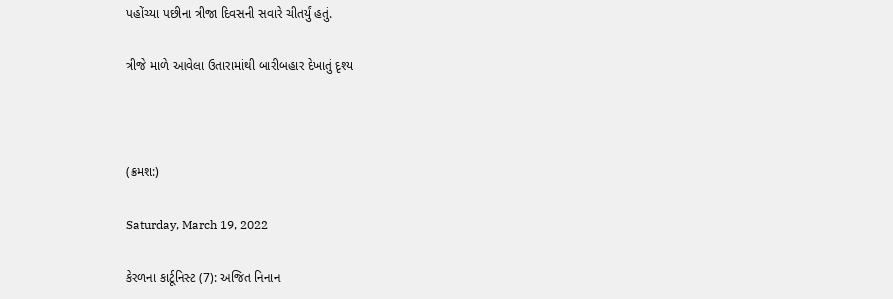પહોંચ્યા પછીના ત્રીજા દિવસની સવારે ચીતર્યું હતું.

ત્રીજે માળે આવેલા ઉતારામાંથી બારીબહાર દેખાતું દૃશ્ય



(ક્રમશ:)

Saturday, March 19, 2022

કેરળના કાર્ટૂનિસ્ટ (7): અજિત નિનાન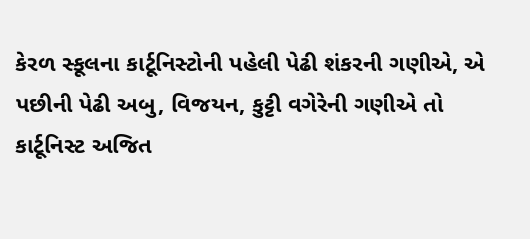કેરળ સ્કૂલના કાર્ટૂનિસ્ટોની પહેલી પેઢી શંકરની ગણીએ, એ પછીની પેઢી અબુ, વિજયન, કુટ્ટી વગેરેની ગણીએ તો કાર્ટૂનિસ્ટ અજિત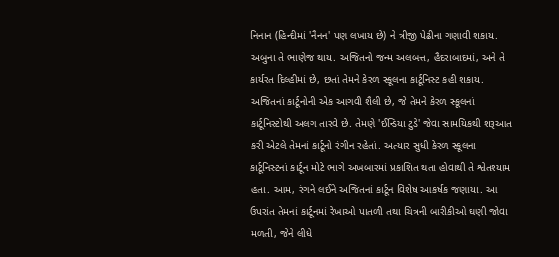નિનાન (હિન્દીમાં 'નૈનન' પણ લખાય છે) ને ત્રીજી પેઢીના ગણાવી શકાય. અબુના તે ભાણેજ થાય. અજિતનો જન્મ અલબત્ત, હૈદરાબાદમાં, અને તે કાર્યરત દિલ્હીમાં છે, છતાં તેમને કેરળ સ્કૂલના કાર્ટૂનિસ્ટ કહી શકાય. અજિતનાં કાર્ટૂનોની એક આગવી શૈલી છે, જે તેમને કેરળ સ્કૂલનાં કાર્ટૂનિસ્ટોથી અલગ તારવે છે. તેમણે 'ઈન્ડિયા ટુડે' જેવા સામયિકથી શરૂઆત કરી એટલે તેમનાં કાર્ટૂનો રંગીન રહેતાં. અત્યાર સુધી કેરળ સ્કૂલના કાર્ટૂનિસ્ટનાં કાર્ટૂન મોટે ભાગે અખબારમાં પ્રકાશિત થતા હોવાથી તે શ્વેતશ્યામ હતા. આમ, રંગને લઈને અજિતનાં કાર્ટૂન વિશેષ આકર્ષક જણાયા. આ ઉપરાંત તેમનાં કાર્ટૂનમાં રેખાઓ પાતળી તથા ચિત્રની બારીકીઓ ઘણી જોવા મળતી, જેને લીધે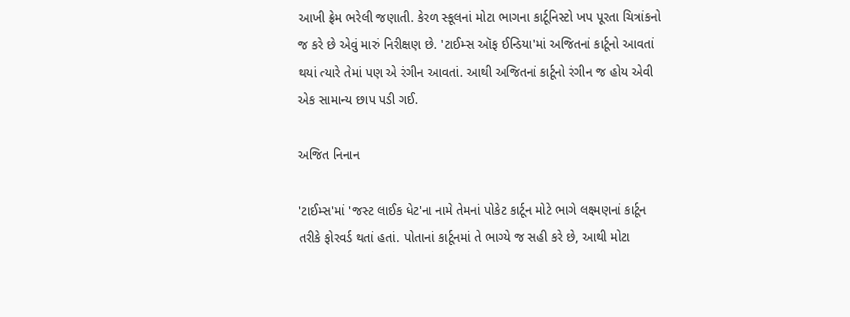આખી ફ્રેમ ભરેલી જણાતી. કેરળ સ્કૂલનાં મોટા ભાગના કાર્ટૂનિસ્ટો ખપ પૂરતા ચિત્રાંકનો જ કરે છે એવું મારું નિરીક્ષણ છે. 'ટાઈમ્સ ઑફ ઈન્ડિયા'માં અજિતનાં કાર્ટૂનો આવતાં થયાં ત્યારે તેમાં પણ એ રંગીન આવતાં. આથી અજિતનાં કાર્ટૂનો રંગીન જ હોય એવી એક સામાન્ય છાપ પડી ગઈ.

અજિત નિનાન

'ટાઈમ્સ'માં 'જસ્ટ લાઈક ધેટ'ના નામે તેમનાં પોકેટ કાર્ટૂન મોટે ભાગે લક્ષ્મણનાં કાર્ટૂન તરીકે ફોરવર્ડ થતાં હતાં. પોતાનાં કાર્ટૂનમાં તે ભાગ્યે જ સહી કરે છે, આથી મોટા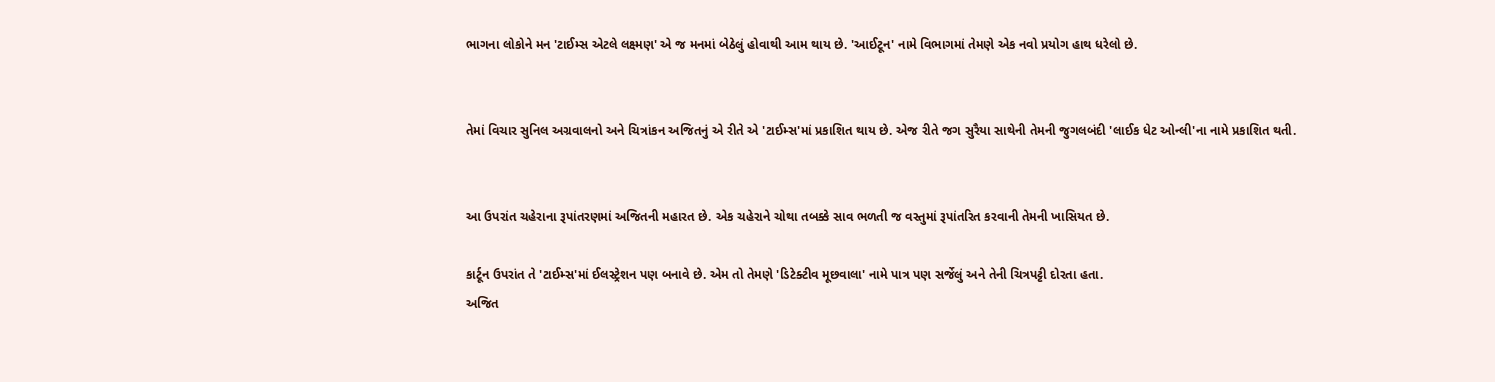ભાગના લોકોને મન 'ટાઈમ્સ એટલે લક્ષ્મણ' એ જ મનમાં બેઠેલું હોવાથી આમ થાય છે. 'આઈટૂન' નામે વિભાગમાં તેમણે એક નવો પ્રયોગ હાથ ધરેલો છે.


તેમાં વિચાર સુનિલ અગ્રવાલનો અને ચિત્રાંકન અજિતનું એ રીતે એ 'ટાઈમ્સ'માં પ્રકાશિત થાય છે. એજ રીતે જગ સુરૈયા સાથેની તેમની જુગલબંદી 'લાઈક ધેટ ઓન્લી'ના નામે પ્રકાશિત થતી.


આ ઉપરાંત ચહેરાના રૂપાંતરણમાં અજિતની મહારત છે. એક ચહેરાને ચોથા તબક્કે સાવ ભળતી જ વસ્તુમાં રૂપાંતરિત કરવાની તેમની ખાસિયત છે.

કાર્ટૂન ઉપરાંત તે 'ટાઈમ્સ'માં ઈલસ્ટ્રેશન પણ બનાવે છે. એમ તો તેમણે 'ડિટેક્ટીવ મૂછવાલા' નામે પાત્ર પણ સર્જેલું અને તેની ચિત્રપટ્ટી દોરતા હતા.
અજિત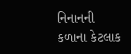નિનાનની કળાના કેટલાક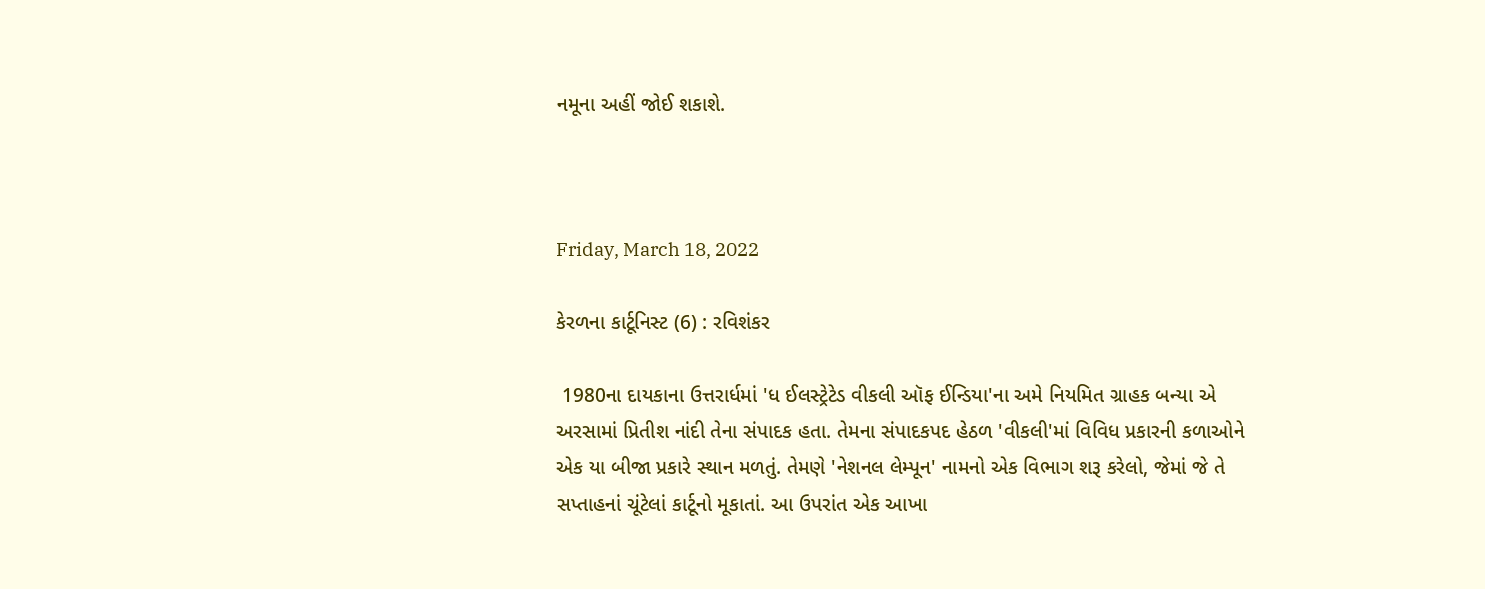નમૂના અહીં જોઈ શકાશે.



Friday, March 18, 2022

કેરળના કાર્ટૂનિસ્ટ (6) : રવિશંકર

 1980ના દાયકાના ઉત્તરાર્ધમાં 'ધ ઈલસ્ટ્રેટેડ વીકલી ઑફ ઈન્ડિયા'ના અમે નિયમિત ગ્રાહક બન્યા એ અરસામાં પ્રિતીશ નાંદી તેના સંપાદક હતા. તેમના સંપાદકપદ હેઠળ 'વીકલી'માં વિવિધ પ્રકારની કળાઓને એક યા બીજા પ્રકારે સ્થાન મળતું. તેમણે 'નેશનલ લેમ્પૂન' નામનો એક વિભાગ શરૂ કરેલો, જેમાં જે તે સપ્તાહનાં ચૂંટેલાં કાર્ટૂનો મૂકાતાં. આ ઉપરાંત એક આખા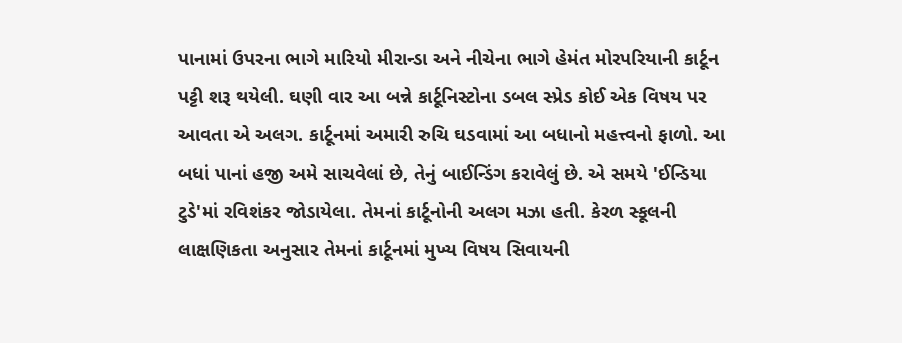પાનામાં ઉપરના ભાગે મારિયો મીરાન્ડા અને નીચેના ભાગે હેમંત મોરપરિયાની કાર્ટૂન પટ્ટી શરૂ થયેલી. ઘણી વાર આ બન્ને કાર્ટૂનિસ્ટોના ડબલ સ્પ્રેડ કોઈ એક વિષય પર આવતા એ અલગ. કાર્ટૂનમાં અમારી રુચિ ઘડવામાં આ બધાનો મહત્ત્વનો ફાળો. આ બધાં પાનાં હજી અમે સાચવેલાં છે, તેનું બાઈન્ડિંગ કરાવેલું છે. એ સમયે 'ઈન્ડિયા ટુડે'માં રવિશંકર જોડાયેલા. તેમનાં કાર્ટૂનોની અલગ મઝા હતી. કેરળ સ્કૂલની લાક્ષણિકતા અનુસાર તેમનાં કાર્ટૂનમાં મુખ્ય વિષય સિવાયની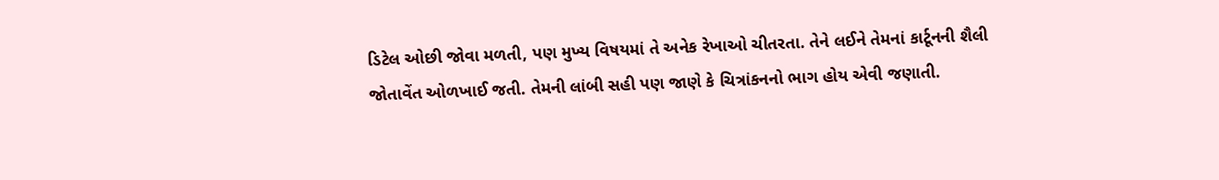ડિટેલ ઓછી જોવા મળતી, પણ મુખ્ય વિષયમાં તે અનેક રેખાઓ ચીતરતા. તેને લઈને તેમનાં કાર્ટૂનની શૈલી જોતાવેંત ઓળખાઈ જતી. તેમની લાંબી સહી પણ જાણે કે ચિત્રાંકનનો ભાગ હોય એવી જણાતી.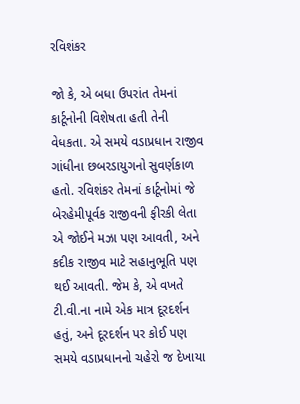રવિશંકર

જો કે, એ બધા ઉપરાંત તેમનાં કાર્ટૂનોની વિશેષતા હતી તેની વેધકતા. એ સમયે વડાપ્રધાન રાજીવ ગાંધીના છબરડાયુગનો સુવર્ણકાળ હતો. રવિશંકર તેમનાં કાર્ટૂનોમાં જે બેરહેમીપૂર્વક રાજીવની ફીરકી લેતા એ જોઈને મઝા પણ આવતી, અને કદીક રાજીવ માટે સહાનુભૂતિ પણ થઈ આવતી. જેમ કે, એ વખતે ટી.વી.ના નામે એક માત્ર દૂરદર્શન હતું, અને દૂરદર્શન પર કોઈ પણ સમયે વડાપ્રધાનનો ચહેરો જ દેખાયા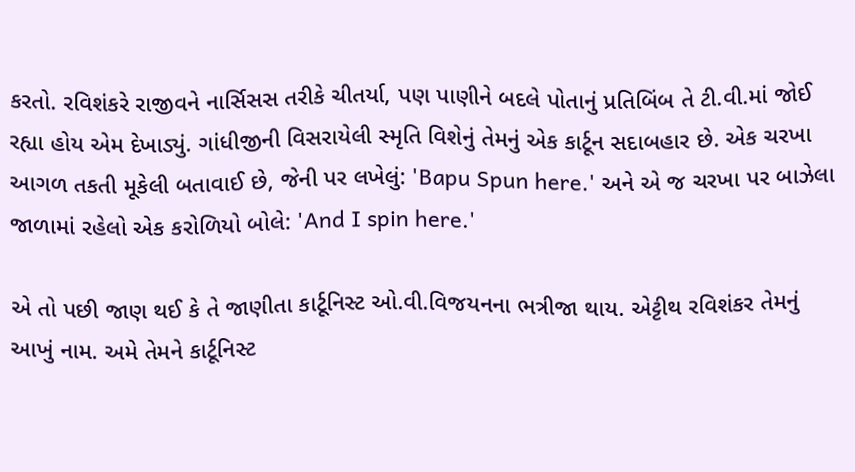કરતો. રવિશંકરે રાજીવને નાર્સિસસ તરીકે ચીતર્યા, પણ પાણીને બદલે પોતાનું પ્રતિબિંબ તે ટી.વી.માં જોઈ રહ્યા હોય એમ દેખાડ્યું. ગાંધીજીની વિસરાયેલી સ્મૃતિ વિશેનું તેમનું એક કાર્ટૂન સદાબહાર છે. એક ચરખા આગળ તકતી મૂકેલી બતાવાઈ છે, જેની પર લખેલું: 'Bapu Spun here.' અને એ જ ચરખા પર બાઝેલા જાળામાં રહેલો એક કરોળિયો બોલે: 'And I spin here.'

એ તો પછી જાણ થઈ કે તે જાણીતા કાર્ટૂનિસ્ટ ઓ.વી.વિજયનના ભત્રીજા થાય. એટ્ટીથ રવિશંકર તેમનું આખું નામ. અમે તેમને કાર્ટૂનિસ્ટ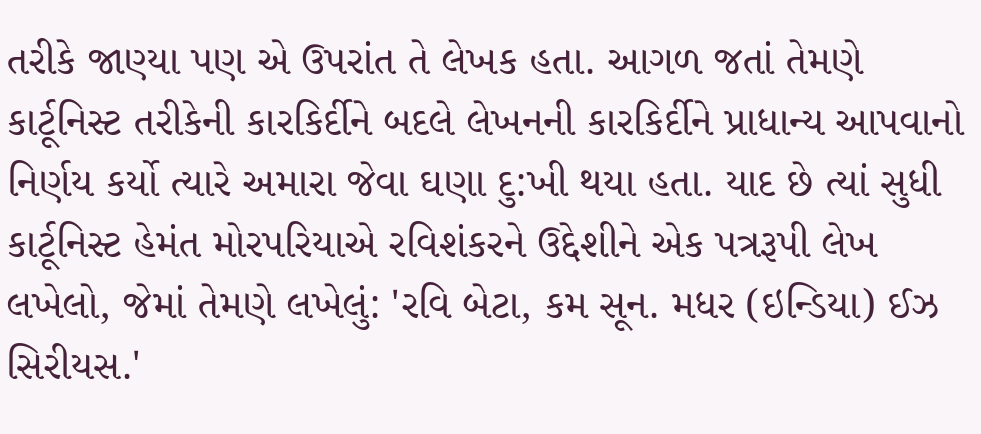તરીકે જાણ્યા પણ એ ઉપરાંત તે લેખક હતા. આગળ જતાં તેમણે કાર્ટૂનિસ્ટ તરીકેની કારકિર્દીને બદલે લેખનની કારકિર્દીને પ્રાધાન્ય આપવાનો નિર્ણય કર્યો ત્યારે અમારા જેવા ઘણા દુ:ખી થયા હતા. યાદ છે ત્યાં સુધી કાર્ટૂનિસ્ટ હેમંત મોરપરિયાએ રવિશંકરને ઉદ્દેશીને એક પત્રરૂપી લેખ લખેલો, જેમાં તેમણે લખેલું: 'રવિ બેટા, કમ સૂન. મધર (ઇન્ડિયા) ઈઝ સિરીયસ.'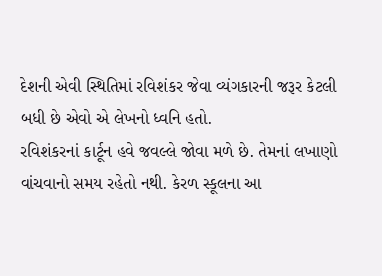દેશની એવી સ્થિતિમાં રવિશંકર જેવા વ્યંગકારની જરૂર કેટલી બધી છે એવો એ લેખનો ધ્વનિ હતો.
રવિશંકરનાં કાર્ટૂન હવે જવલ્લે જોવા મળે છે. તેમનાં લખાણો વાંચવાનો સમય રહેતો નથી. કેરળ સ્કૂલના આ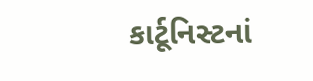કાર્ટૂનિસ્ટનાં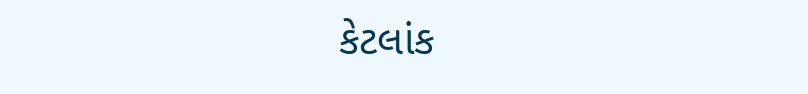કેટલાંક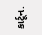કાર્ટૂન.